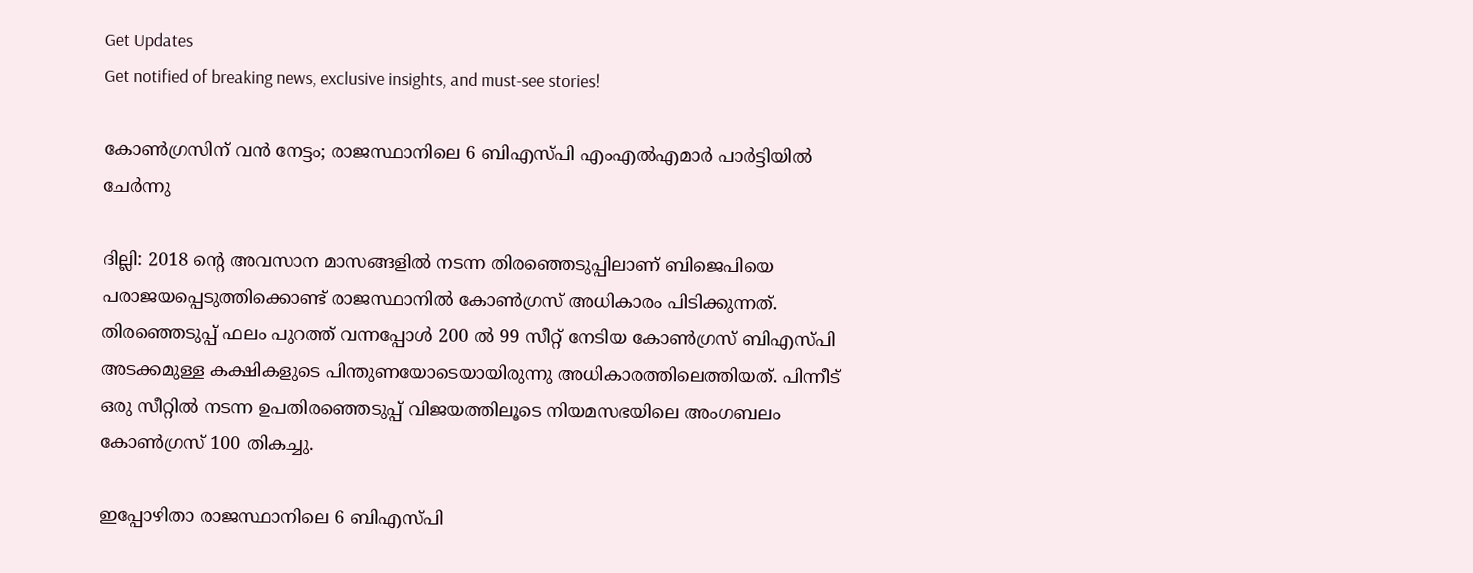Get Updates
Get notified of breaking news, exclusive insights, and must-see stories!

കോണ്‍ഗ്രസിന് വന്‍ നേട്ടം; രാജസ്ഥാനിലെ 6 ബിഎസ്പി എംഎല്‍എമാര്‍ പാര്‍ട്ടിയില്‍ ചേര്‍ന്നു

ദില്ലി: 2018 ന്‍റെ അവസാന മാസങ്ങളില്‍ നടന്ന തിരഞ്ഞെടുപ്പിലാണ് ബിജെപിയെ പരാജയപ്പെടുത്തിക്കൊണ്ട് രാജസ്ഥാനില്‍ കോണ്‍ഗ്രസ് അധികാരം പിടിക്കുന്നത്. തിര‍ഞ്ഞെടുപ്പ് ഫലം പുറത്ത് വന്നപ്പോള്‍ 200 ല്‍ 99 സീറ്റ് നേടിയ കോണ്‍ഗ്രസ് ബിഎസ്പി അടക്കമുള്ള കക്ഷികളുടെ പിന്തുണയോടെയായിരുന്നു അധികാരത്തിലെത്തിയത്. പിന്നീട് ഒരു സീറ്റില്‍ നടന്ന ഉപതിരഞ്ഞെടുപ്പ് വിജയത്തിലൂടെ നിയമസഭയിലെ അംഗബലം കോണ്‍ഗ്രസ് 100 തികച്ചു.

ഇപ്പോഴിതാ രാജസ്ഥാനിലെ 6 ബിഎസ്പി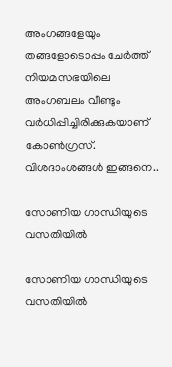അംഗങ്ങളേയും തങ്ങളോടൊപ്പം ചേര്‍ത്ത് നിയമസഭയിലെ അംഗബലം വീണ്ടും വര്‍ധിപ്പിച്ചിരിക്കുകയാണ് കോണ്‍ഗ്രസ്. വിശദാംശങ്ങള്‍ ഇങ്ങനെ..

സോണിയ ഗാന്ധിയുടെ വസതിയില്‍

സോണിയ ഗാന്ധിയുടെ വസതിയില്‍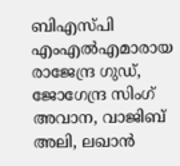ബിഎസ്പി എംഎൽഎമാരായ രാജേന്ദ്ര ഗുഡ്, ജോഗേന്ദ്ര സിംഗ് അവാന, വാജിബ് അലി, ലഖാൻ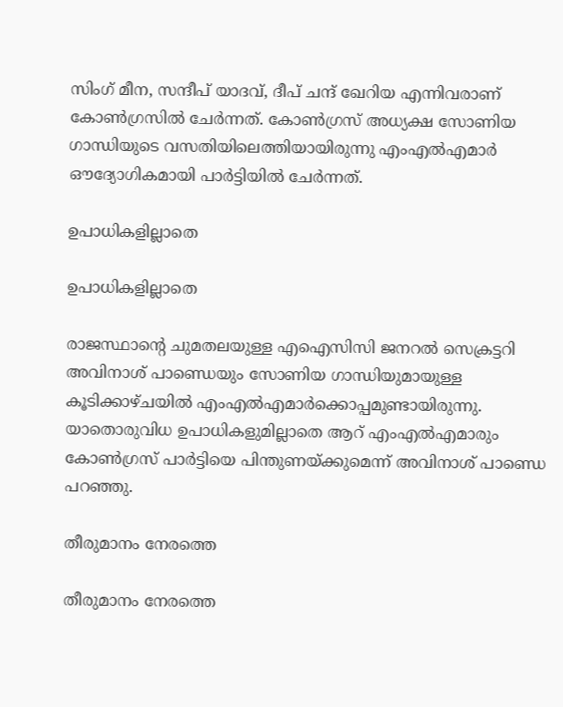സിംഗ് മീന, സന്ദീപ് യാദവ്, ദീപ് ചന്ദ് ഖേറിയ എന്നിവരാണ് കോൺഗ്രസിൽ ചേര്‍ന്നത്. കോണ്‍ഗ്രസ് അധ്യക്ഷ സോണിയ ഗാന്ധിയുടെ വസതിയിലെത്തിയായിരുന്നു എംഎല്‍എമാര്‍ ഔദ്യോഗികമായി പാര്‍ട്ടിയില്‍ ചേര്‍ന്നത്.

ഉപാധികളില്ലാതെ

ഉപാധികളില്ലാതെ

രാജസ്ഥാന്‍റെ ചുമതലയുള്ള എഐസിസി ജനറല്‍ സെക്രട്ടറി അവിനാശ് പാണ്ഡെയും സോണിയ ഗാന്ധിയുമായുള്ള കൂടിക്കാഴ്ചയില്‍ എംഎല്‍എമാര്‍ക്കൊപ്പമുണ്ടായിരുന്നു. യാതൊരുവിധ ഉപാധികളുമില്ലാതെ ആറ് എംഎല്‍എമാരും കോണ്‍ഗ്രസ് പാര്‍ട്ടിയെ പിന്തുണയ്ക്കുമെന്ന് അവിനാശ് പാണ്ഡെ പറഞ്ഞു.

തീരുമാനം നേരത്തെ

തീരുമാനം നേരത്തെ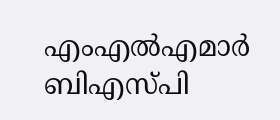എംഎല്‍എമാര്‍ ബിഎസ്പി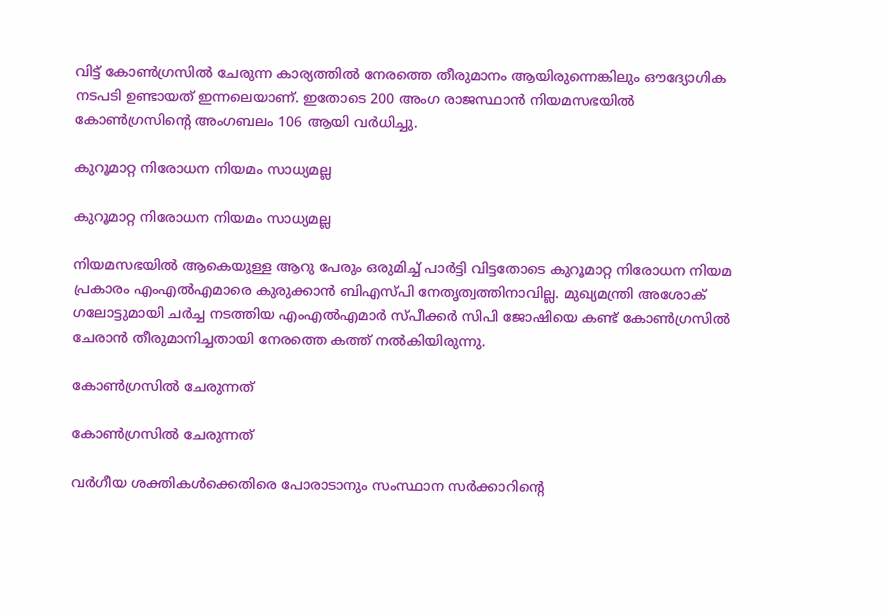വിട്ട് കോണ്‍ഗ്രസില്‍ ചേരുന്ന കാര്യത്തില്‍ നേരത്തെ തീരുമാനം ആയിരുന്നെങ്കിലും ഔദ്യോഗിക നടപടി ഉണ്ടായത് ഇന്നലെയാണ്. ഇതോടെ 200 അംഗ രാജസ്ഥാന്‍ നിയമസഭയില്‍ കോണ്‍ഗ്രസിന്‍റെ അംഗബലം 106 ആയി വര്‍ധിച്ചു.

കുറൂമാറ്റ നിരോധന നിയമം സാധ്യമല്ല

കുറൂമാറ്റ നിരോധന നിയമം സാധ്യമല്ല

നിയമസഭയില്‍ ആകെയുള്ള ആറു പേരും ഒരുമിച്ച് പാര്‍ട്ടി വിട്ടതോടെ കുറൂമാറ്റ നിരോധന നിയമ പ്രകാരം എംഎല്‍എമാരെ കുരുക്കാന്‍ ബിഎസ്പി നേതൃത്വത്തിനാവില്ല. മുഖ്യമന്ത്രി അശോക് ഗലോട്ടുമായി ചര്‍ച്ച നടത്തിയ എംഎല്‍എമാര്‍ സ്പീക്കര്‍ സിപി ജോഷിയെ കണ്ട് കോണ്‍ഗ്രസില്‍ ചേരാന്‍ തീരുമാനിച്ചതായി നേരത്തെ കത്ത് നല്‍കിയിരുന്നു.

കോണ്‍ഗ്രസില്‍ ചേരുന്നത്

കോണ്‍ഗ്രസില്‍ ചേരുന്നത്

വര്‍ഗീയ ശക്തികള്‍ക്കെതിരെ പോരാടാനും സംസ്ഥാന സര്‍ക്കാറിന്‍റെ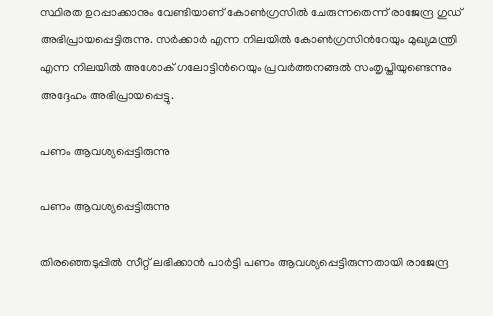സ്ഥിരത ഉറപ്പാക്കാനും വേണ്ടിയാണ് കോണ്‍ഗ്രസില്‍ ചേരുന്നതെന്ന് രാജേന്ദ്ര ഗുഡ് അഭിപ്രായപ്പെട്ടിരുന്നു. സര്‍ക്കാര്‍ എന്ന നിലയില്‍ കോണ്‍ഗ്രസിന്‍റേയും മുഖ്യമന്ത്രി എന്ന നിലയില്‍ അശോക് ഗലോട്ടിന്‍റെയും പ്രവര്‍ത്തനങ്ങല്‍ സംതൃപ്തിയുണ്ടെന്നും അദ്ദേഹം അഭിപ്രായപ്പെട്ടു.

പണം ആവശ്യപ്പെട്ടിരുന്നു

പണം ആവശ്യപ്പെട്ടിരുന്നു

തിരഞ്ഞെടുപ്പില്‍ സീറ്റ് ലഭിക്കാന്‍ പാര്‍ട്ടി പണം ആവശ്യപ്പെട്ടിരുന്നതായി രാജേന്ദ്ര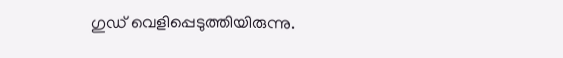ഗുഡ് വെളിപ്പെടുത്തിയിരുന്നു.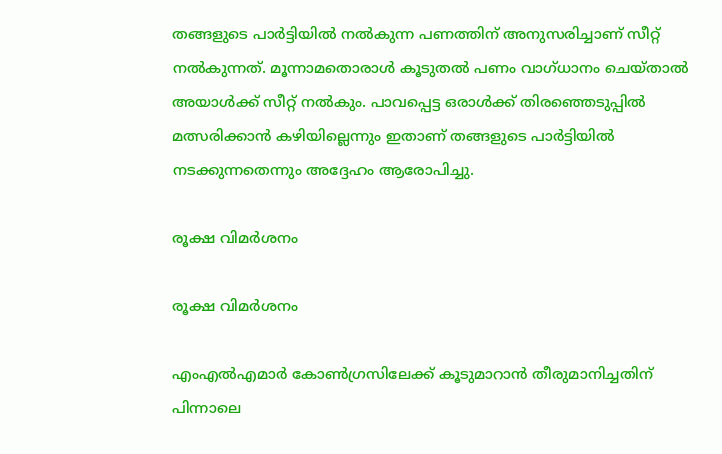തങ്ങളുടെ പാര്‍ട്ടിയില്‍ നല്‍കുന്ന പണത്തിന് അനുസരിച്ചാണ് സീറ്റ് നല്‍കുന്നത്. മൂന്നാമതൊരാള്‍ കൂടുതല്‍ പണം വാഗ്ധാനം ചെയ്താല്‍ അയാള്‍ക്ക് സീറ്റ് നല്‍കും. പാവപ്പെട്ട ഒരാള്‍ക്ക് തിരഞ്ഞെടുപ്പില്‍ മത്സരിക്കാന്‍ കഴിയില്ലെന്നും ഇതാണ് തങ്ങളുടെ പാര്‍ട്ടിയില്‍ നടക്കുന്നതെന്നും അദ്ദേഹം ആരോപിച്ചു.

രൂക്ഷ വിമര്‍ശനം

രൂക്ഷ വിമര്‍ശനം

എംഎല്‍എമാര്‍ കോണ്‍ഗ്രസിലേക്ക് കൂടുമാറാന്‍ തീരുമാനിച്ചതിന് പിന്നാലെ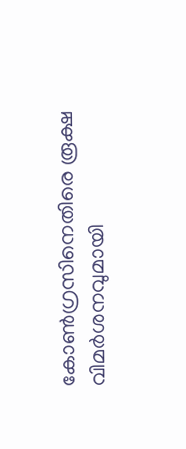കോണ്‍ഗ്രസിനെതിരെ രൂക്ഷ വിമര്‍ശനവുമായി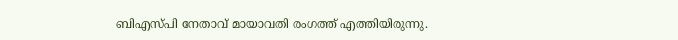ബിഎസ്പി നേതാവ് മായാവതി രംഗത്ത് എത്തിയിരുന്നു.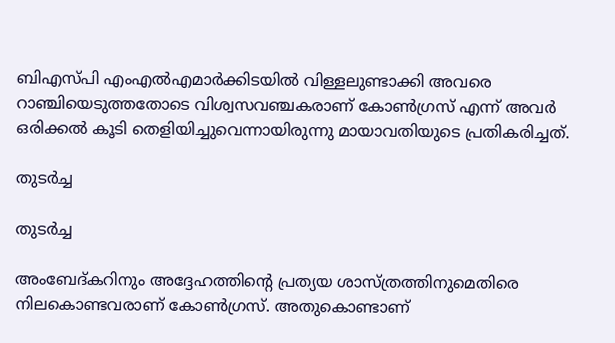ബിഎസ്പി എംഎൽഎമാർക്കിടയിൽ വിള്ളലുണ്ടാക്കി അവരെ റാഞ്ചിയെടുത്തതോടെ വിശ്വസവഞ്ചകരാണ് കോൺഗ്രസ് എന്ന് അവർ ഒരിക്കൽ കൂടി തെളിയിച്ചുവെന്നായിരുന്നു മായാവതിയുടെ പ്രതികരിച്ചത്.

തുടര്‍ച്ച

തുടര്‍ച്ച

അംബേദ്കറിനും അദ്ദേഹത്തിന്റെ പ്രത്യയ ശാസ്ത്രത്തിനുമെതിരെ നിലകൊണ്ടവരാണ് കോൺഗ്രസ്. അതുകൊണ്ടാണ്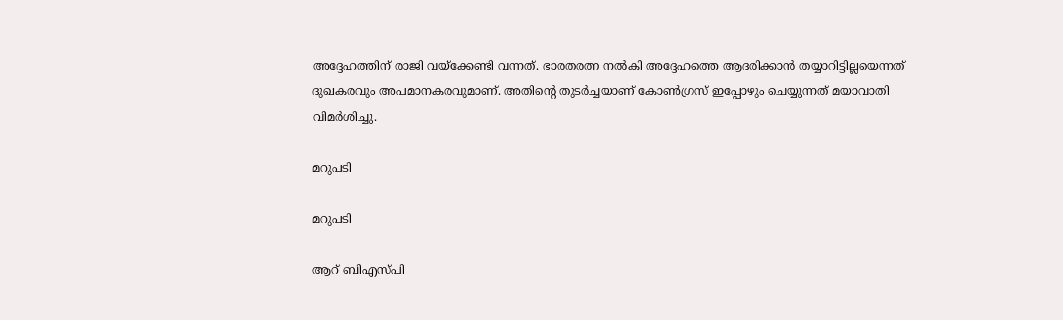അദ്ദേഹത്തിന് രാജി വയ്ക്കേണ്ടി വന്നത്. ഭാരതരത്ന നൽകി അദ്ദേഹത്തെ ആദരിക്കാൻ തയ്യാറിട്ടില്ലയെന്നത് ദുഖകരവും അപമാനകരവുമാണ്. അതിന്‍റെ തുടര്‍ച്ചയാണ് കോണ്‍ഗ്രസ് ഇപ്പോഴും ചെയ്യുന്നത് മയാവാതി വിമര്‍ശിച്ചു.

മറുപടി

മറുപടി

ആറ് ബിഎസ്പി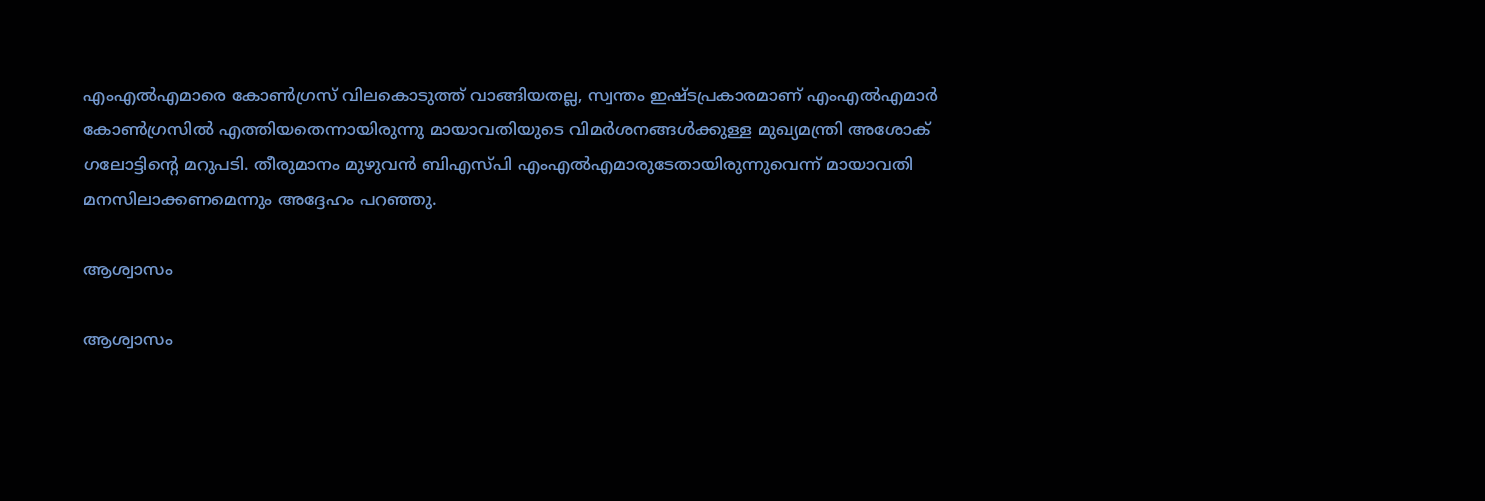എംഎൽഎമാരെ കോൺഗ്രസ് വിലകൊടുത്ത് വാങ്ങിയതല്ല, സ്വന്തം ഇഷ്ടപ്രകാരമാണ് എംഎൽഎമാർ കോൺഗ്രസിൽ എത്തിയതെന്നായിരുന്നു മായാവതിയുടെ വിമര്‍ശനങ്ങള്‍ക്കുള്ള മുഖ്യമന്ത്രി അശോക് ഗലോട്ടിന്‍റെ മറുപടി. തീരുമാനം മുഴുവന്‍ ബിഎസ്പി എംഎൽഎമാരുടേതായിരുന്നുവെന്ന് മായാവതി മനസിലാക്കണമെന്നും അദ്ദേഹം പറഞ്ഞു.

ആശ്വാസം

ആശ്വാസം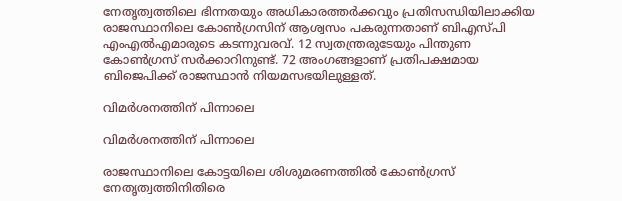നേതൃത്വത്തിലെ ഭിന്നതയും അധികാരത്തർക്കവും പ്രതിസന്ധിയിലാക്കിയ രാജസ്ഥാനിലെ കോൺഗ്രസിന് ആശ്വസം പകരുന്നതാണ് ബിഎസ്പി എംഎൽഎമാരുടെ കടന്നുവരവ്. 12 സ്വതന്ത്രരുടേയും പിന്തുണ കോണ്‍ഗ്രസ് സര്‍ക്കാറിനുണ്ട്. 72 അംഗങ്ങളാണ് പ്രതിപക്ഷമായ ബിജെപിക്ക് രാജസ്ഥാന്‍ നിയമസഭയിലുള്ളത്.

വിമര്‍ശനത്തിന് പിന്നാലെ

വിമര്‍ശനത്തിന് പിന്നാലെ

രാജസ്ഥാനിലെ കോട്ടയിലെ ശിശുമരണത്തില്‍ കോണ്‍ഗ്രസ് നേതൃത്വത്തിനിതിരെ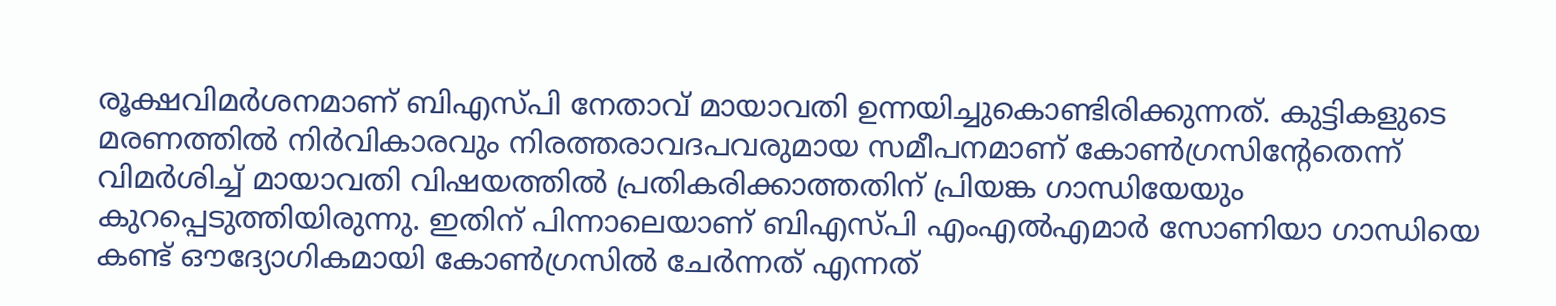രൂക്ഷവിമര്‍ശനമാണ് ബിഎസ്പി നേതാവ് മായാവതി ഉന്നയിച്ചുകൊണ്ടിരിക്കുന്നത്. കുട്ടികളുടെ മരണത്തില്‍ നിര്‍വികാരവും നിരത്തരാവദപവരുമായ സമീപനമാണ് കോണ്‍ഗ്രസിന്‍റേതെന്ന് വിമര്‍ശിച്ച് മായാവതി വിഷയത്തില്‍ പ്രതികരിക്കാത്തതിന് പ്രിയങ്ക ഗാന്ധിയേയും കുറപ്പെടുത്തിയിരുന്നു. ഇതിന് പിന്നാലെയാണ് ബിഎസ്പി എംഎല്‍എമാര്‍ സോണിയാ ഗാന്ധിയെ കണ്ട് ഔദ്യോഗികമായി കോണ്‍ഗ്രസില്‍ ചേര്‍ന്നത് എന്നത്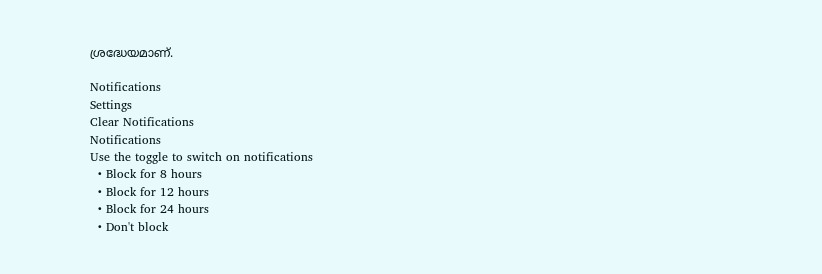ശ്രദ്ധേയമാണ്.

Notifications
Settings
Clear Notifications
Notifications
Use the toggle to switch on notifications
  • Block for 8 hours
  • Block for 12 hours
  • Block for 24 hours
  • Don't block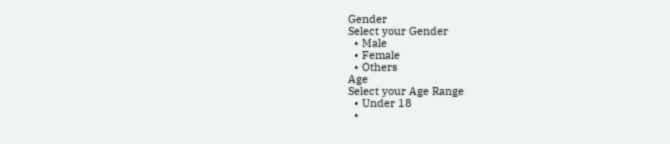Gender
Select your Gender
  • Male
  • Female
  • Others
Age
Select your Age Range
  • Under 18
  •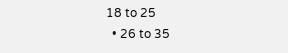18 to 25
  • 26 to 35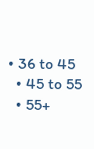• 36 to 45
  • 45 to 55
  • 55+